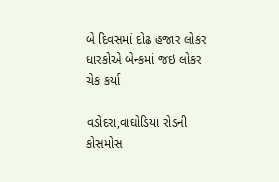બે દિવસમાં દોઢ હજાર લોકર ધારકોએ બેન્કમાં જઇ લોકર ચેક કર્યા

વડોદરા,વાઘોડિયા રોડની કોસમોસ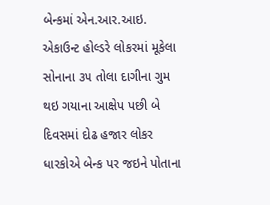બેન્કમાં એન.આર.આઇ. એકાઉન્ટ હોલ્ડરે લોકરમાં મૂકેલા સોનાના ૩૫ તોલા દાગીના ગુમ થઇ ગયાના આક્ષેપ પછી બે દિવસમાં દોઢ હજાર લોકર ધારકોએ બેન્ક પર જઇને પોતાના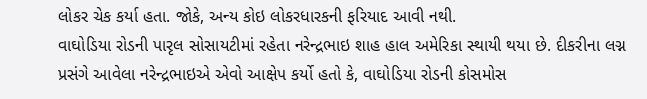લોકર ચેક કર્યા હતા. જોકે, અન્ય કોઇ લોકરધારકની ફરિયાદ આવી નથી.
વાઘોડિયા રોડની પારૃલ સોસાયટીમાં રહેતા નરેન્દ્રભાઇ શાહ હાલ અમેરિકા સ્થાયી થયા છે. દીકરીના લગ્ન પ્રસંગે આવેલા નરેન્દ્રભાઇએ એવો આક્ષેપ કર્યો હતો કે, વાઘોડિયા રોડની કોસમોસ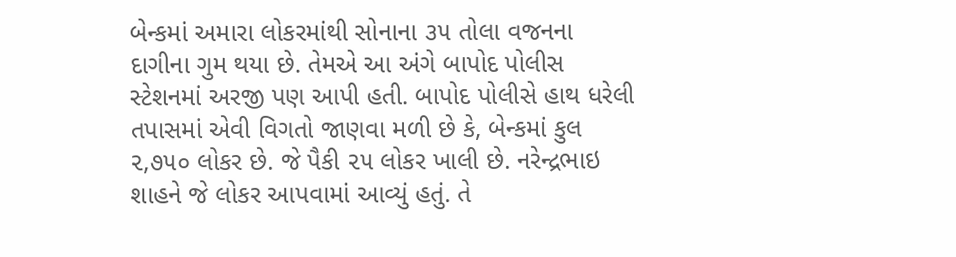બેન્કમાં અમારા લોકરમાંથી સોનાના ૩૫ તોલા વજનના દાગીના ગુમ થયા છે. તેમએ આ અંગે બાપોદ પોલીસ સ્ટેશનમાં અરજી પણ આપી હતી. બાપોદ પોલીસે હાથ ધરેલી તપાસમાં એવી વિગતો જાણવા મળી છે કે, બેન્કમાં કુલ ૨,૭૫૦ લોકર છે. જે પૈકી ૨૫ લોકર ખાલી છે. નરેન્દ્રભાઇ શાહને જે લોકર આપવામાં આવ્યું હતું. તે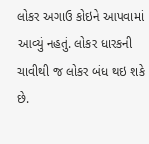લોકર અગાઉ કોઇને આપવામાં આવ્યું નહતું. લોકર ધારકની ચાવીથી જ લોકર બંધ થઇ શકે છે.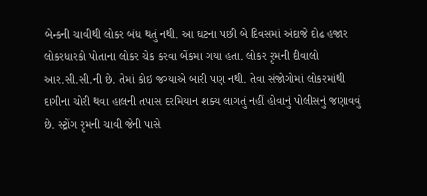બેન્કની ચાવીથી લોકર બંધ થતું નથી. આ ઘટના પછી બે દિવસમાં અંદાજે દોઢ હજાર લોકરધારકો પોતાના લોકર ચેક કરવા બેંકમા ગયા હતા. લોકર રૃમની દીવાલો આર.સી.સી.ની છે. તેમાં કોઇ જગ્યાએ બારી પણ નથી. તેવા સંજોગોમાં લોકરમાંથી દાગીના ચોરી થવા હાલની તપાસ દરમિયાન શક્ય લાગતું નહીં હોવાનું પોલીસનું જણાવવું છે. સ્ટ્રોંગ રૃમની ચાવી જેની પાસે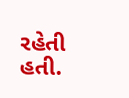રહેતી હતી.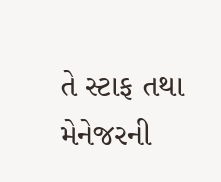તે સ્ટાફ તથા મેનેજરની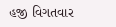હજી વિગતવાર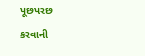પૂછપરછ કરવાની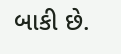બાકી છે.